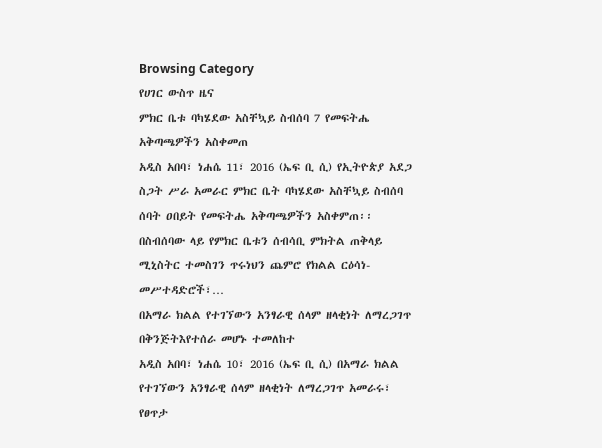Browsing Category
የሀገር ውስጥ ዜና
ምክር ቤቱ ባካሄደው አስቸኳይ ስብሰባ 7 የመፍትሔ አቅጣጫዎችን አስቀመጠ
አዲስ አበባ፣ ነሐሴ 11፣ 2016 (ኤፍ ቢ ሲ) የኢትዮጵያ አደጋ ስጋት ሥራ አመራር ምክር ቤት ባካሄደው አስቸኳይ ስብሰባ ሰባት ዐበይት የመፍትሔ አቅጣጫዎችን አስቀምጠ፡፡
በስብሰባው ላይ የምክር ቤቱን ሰብሳቢ ምክትል ጠቅላይ ሚኒስትር ተመስገን ጥሩነህን ጨምሮ የክልል ርዕሳነ-መሥተዳድሮች፣…
በአማራ ክልል የተገኘውን አንፃራዊ ሰላም ዘላቂነት ለማረጋገጥ በቅንጅትእየተሰራ መሆኑ ተመለከተ
አዲስ አበባ፣ ነሐሴ 10፣ 2016 (ኤፍ ቢ ሲ) በአማራ ክልል የተገኘውን አንፃራዊ ሰላም ዘላቂነት ለማረጋገጥ አመራሩ፣ የፀጥታ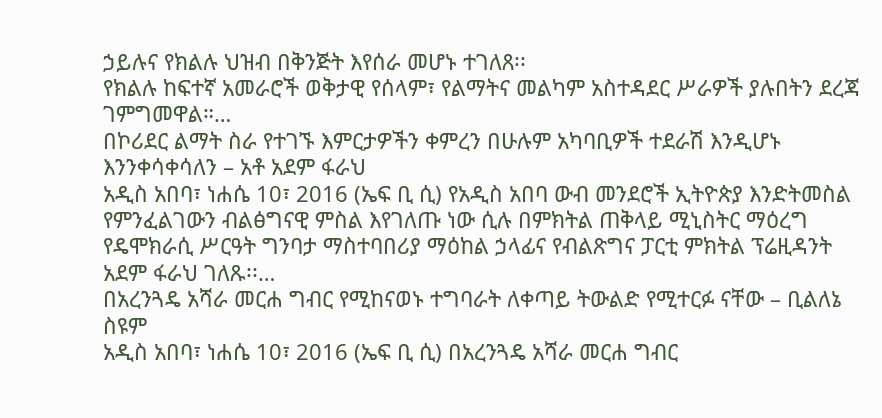ኃይሉና የክልሉ ህዝብ በቅንጅት እየሰራ መሆኑ ተገለጸ፡፡
የክልሉ ከፍተኛ አመራሮች ወቅታዊ የሰላም፣ የልማትና መልካም አስተዳደር ሥራዎች ያሉበትን ደረጃ ገምግመዋል።…
በኮሪደር ልማት ስራ የተገኙ እምርታዎችን ቀምረን በሁሉም አካባቢዎች ተደራሽ እንዲሆኑ እንንቀሳቀሳለን – አቶ አደም ፋራህ
አዲስ አበባ፣ ነሐሴ 10፣ 2016 (ኤፍ ቢ ሲ) የአዲስ አበባ ውብ መንደሮች ኢትዮጵያ እንድትመስል የምንፈልገውን ብልፅግናዊ ምስል እየገለጡ ነው ሲሉ በምክትል ጠቅላይ ሚኒስትር ማዕረግ የዴሞክራሲ ሥርዓት ግንባታ ማስተባበሪያ ማዕከል ኃላፊና የብልጽግና ፓርቲ ምክትል ፕሬዚዳንት አደም ፋራህ ገለጹ፡፡…
በአረንጓዴ አሻራ መርሐ ግብር የሚከናወኑ ተግባራት ለቀጣይ ትውልድ የሚተርፉ ናቸው – ቢልለኔ ስዩም
አዲስ አበባ፣ ነሐሴ 10፣ 2016 (ኤፍ ቢ ሲ) በአረንጓዴ አሻራ መርሐ ግብር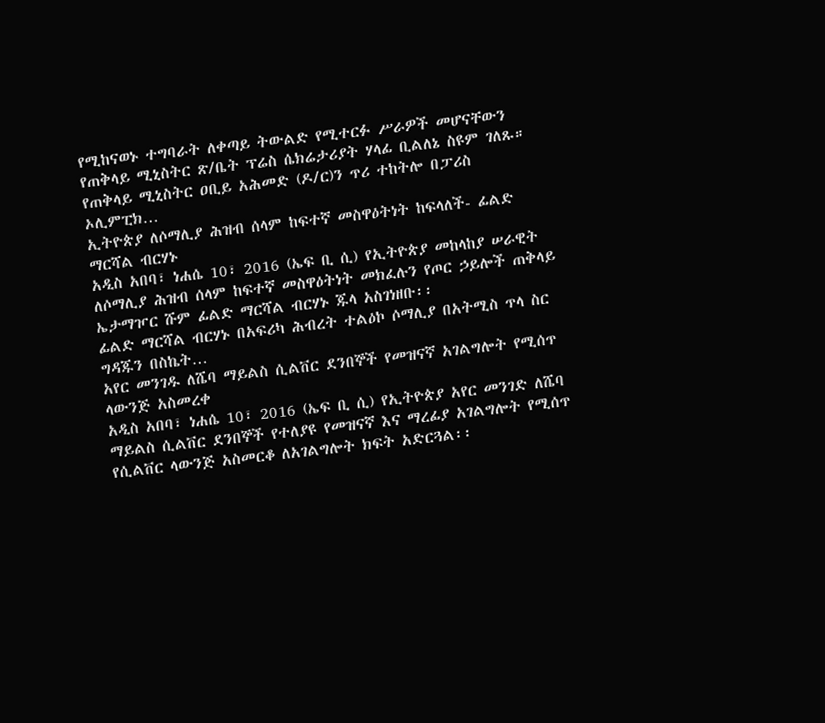የሚከናወኑ ተግባራት ለቀጣይ ትውልድ የሚተርፉ ሥራዎች መሆናቸውን የጠቅላይ ሚኒስትር ጽ/ቤት ፕሬስ ሴክሬታሪያት ሃላፊ ቢልለኔ ስዩም ገለጹ።
የጠቅላይ ሚኒስትር ዐቢይ አሕመድ (ዶ/ር)ን ጥሪ ተከትሎ በፓሪስ ኦሊምፒክ…
ኢትዮጵያ ለሶማሊያ ሕዝብ ሰላም ከፍተኛ መስዋዕትነት ከፍላለች- ፊልድ ማርሻል ብርሃኑ
አዲስ አበባ፣ ነሐሴ 10፣ 2016 (ኤፍ ቢ ሲ) የኢትዮጵያ መከላከያ ሠራዊት ለሶማሊያ ሕዝብ ሰላም ከፍተኛ መስዋዕትነት መክፈሉን የጦር ኃይሎች ጠቅላይ ኤታማዦር ሹም ፊልድ ማርሻል ብርሃኑ ጁላ አስገነዘቡ፡፡
ፊልድ ማርሻል ብርሃኑ በአፍሪካ ሕብረት ተልዕኮ ሶማሊያ በአትሚስ ጥላ ስር ግዳጁን በስኬት…
አየር መንገዱ ለሼባ ማይልስ ሲልቨር ደንበኞች የመዝናኛ አገልግሎት የሚሰጥ ላውንጅ አስመረቀ
አዲስ አበባ፣ ነሐሴ 10፣ 2016 (ኤፍ ቢ ሲ) የኢትዮጵያ አየር መንገድ ለሼባ ማይልስ ሲልቨር ደንበኞች የተለያዩ የመዝናኛ እና ማረፊያ አገልግሎት የሚሰጥ የሲልቨር ላውንጅ አስመርቆ ለአገልግሎት ክፍት አድርጓል፡፡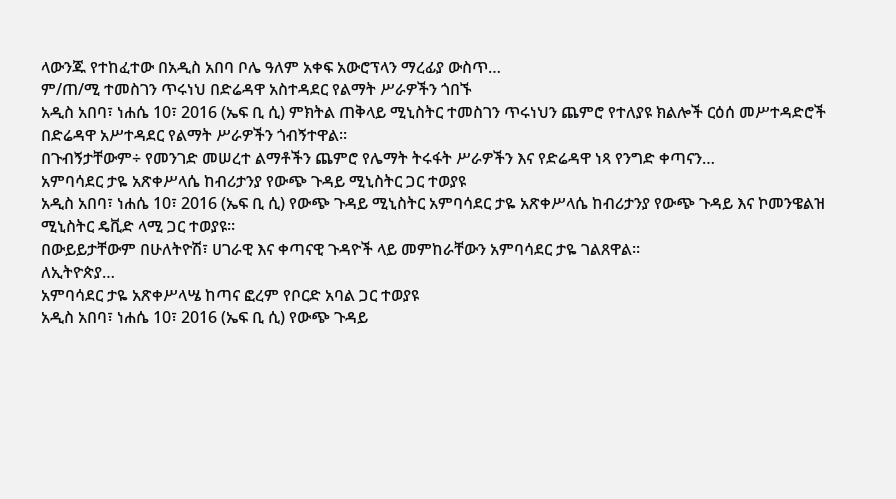ላውንጁ የተከፈተው በአዲስ አበባ ቦሌ ዓለም አቀፍ አውሮፕላን ማረፊያ ውስጥ…
ም/ጠ/ሚ ተመስገን ጥሩነህ በድሬዳዋ አስተዳደር የልማት ሥራዎችን ጎበኙ
አዲስ አበባ፣ ነሐሴ 10፣ 2016 (ኤፍ ቢ ሲ) ምክትል ጠቅላይ ሚኒስትር ተመስገን ጥሩነህን ጨምሮ የተለያዩ ክልሎች ርዕሰ መሥተዳድሮች በድሬዳዋ አሥተዳደር የልማት ሥራዎችን ጎብኝተዋል፡፡
በጉብኝታቸውም÷ የመንገድ መሠረተ ልማቶችን ጨምሮ የሌማት ትሩፋት ሥራዎችን እና የድሬዳዋ ነጻ የንግድ ቀጣናን…
አምባሳደር ታዬ አጽቀሥላሴ ከብሪታንያ የውጭ ጉዳይ ሚኒስትር ጋር ተወያዩ
አዲስ አበባ፣ ነሐሴ 10፣ 2016 (ኤፍ ቢ ሲ) የውጭ ጉዳይ ሚኒስትር አምባሳደር ታዬ አጽቀሥላሴ ከብሪታንያ የውጭ ጉዳይ እና ኮመንዌልዝ ሚኒስትር ዴቪድ ላሚ ጋር ተወያዩ፡፡
በውይይታቸውም በሁለትዮሽ፣ ሀገራዊ እና ቀጣናዊ ጉዳዮች ላይ መምከራቸውን አምባሳደር ታዬ ገልጸዋል፡፡
ለኢትዮጵያ…
አምባሳደር ታዬ አጽቀሥላሤ ከጣና ፎረም የቦርድ አባል ጋር ተወያዩ
አዲስ አበባ፣ ነሐሴ 10፣ 2016 (ኤፍ ቢ ሲ) የውጭ ጉዳይ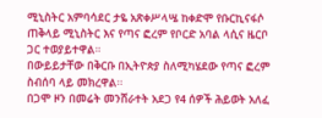ሚኒስትር አምባሳደር ታዬ አጽቀሥላሤ ከቀድሞ የቡርኪናፋሶ ጠቅላይ ሚኒስትር እና የጣና ፎረም የቦርድ አባል ላሲና ዜርቦ ጋር ተወያይተዋል።
በውይይታቸው በቅርቡ በኢትዮጵያ ስለሚካሄደው የጣና ፎረም ስብሰባ ላይ መክረዋል፡፡
በጋሞ ዞን በመሬት መንሸራተት አደጋ የ4 ሰዎች ሕይወት አለፈ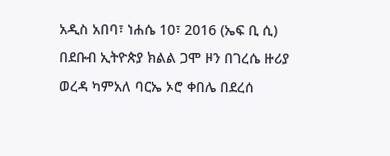አዲስ አበባ፣ ነሐሴ 10፣ 2016 (ኤፍ ቢ ሲ) በደቡብ ኢትዮጵያ ክልል ጋሞ ዞን በገረሴ ዙሪያ ወረዳ ካምአለ ባርኤ ኦሮ ቀበሌ በደረሰ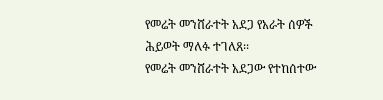የመሬት መንሸራተት አደጋ የአራት ሰዎች ሕይወት ማለፉ ተገለጸ፡፡
የመሬት መንሸራተት አደጋው የተከሰተው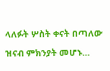ላለፉት ሦስት ቀናት በጣለው ዝናብ ምክንያት መሆኑ…